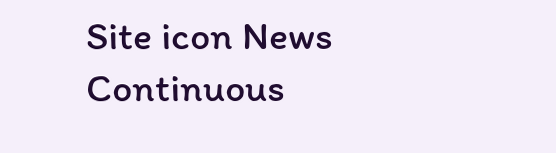Site icon News Continuous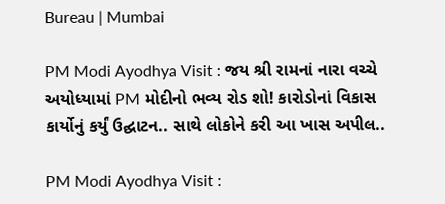Bureau | Mumbai

PM Modi Ayodhya Visit : જય શ્રી રામનાં નારા વચ્ચે અયોધ્યામાં PM મોદીનો ભવ્ય રોડ શો! કારોડોનાં વિકાસ કાર્યોનું કર્યું ઉદ્ઘાટન.. સાથે લોકોને કરી આ ખાસ અપીલ..

PM Modi Ayodhya Visit :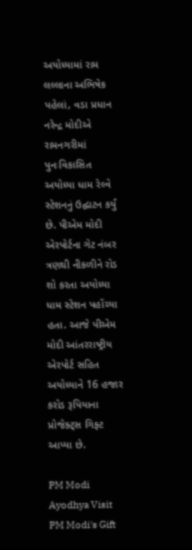અયોધ્યામાં રામ લલ્લાના અભિષેક પહેલાં, વડા પ્રધાન નરેન્દ્ર મોદીએ રામનગરીમાં પુનઃવિકાસિત અયોધ્યા ધામ રેલ્વે સ્ટેશનનું ઉદ્ઘાટન કર્યું છે. પીએમ મોદી એરપોર્ટના ગેટ નંબર ત્રણથી નીકળીને રોડ શો કરતા અયોધ્યા ધામ સ્ટેશન પહોંચ્યા હતા. આજે પીએમ મોદી આંતરરાષ્ટ્રીય એરપોર્ટ સહિત અયોધ્યાને 16 હજાર કરોડ રૂપિયાના પ્રોજેક્ટ્સ ગિફ્ટ આપ્યા છે.

PM Modi Ayodhya Visit PM Modi's Gift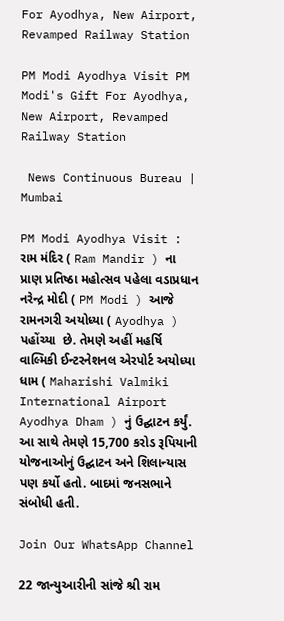For Ayodhya, New Airport, Revamped Railway Station

PM Modi Ayodhya Visit PM Modi's Gift For Ayodhya, New Airport, Revamped Railway Station

 News Continuous Bureau | Mumbai

PM Modi Ayodhya Visit : રામ મંદિર ( Ram Mandir ) ના પ્રાણ પ્રતિષ્ઠા મહોત્સવ પહેલા વડાપ્રધાન નરેન્દ્ર મોદી ( PM Modi ) આજે રામનગરી અયોધ્યા ( Ayodhya ) પહોંચ્યા  છે. તેમણે અહીં મહર્ષિ વાલ્મિકી ઈન્ટરનેશનલ એરપોર્ટ અયોધ્યા ધામ ( Maharishi Valmiki International Airport Ayodhya Dham ) નું ઉદ્ઘાટન કર્યું. આ સાથે તેમણે 15,700 કરોડ રૂપિયાની યોજનાઓનું ઉદ્ઘાટન અને શિલાન્યાસ પણ કર્યો હતો. બાદમાં જનસભાને સંબોધી હતી.

Join Our WhatsApp Channel

22 જાન્યુઆરીની સાંજે શ્રી રામ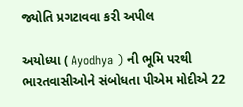જ્યોતિ પ્રગટાવવા કરી અપીલ

અયોધ્યા ( Ayodhya ) ની ભૂમિ પરથી ભારતવાસીઓને સંબોધતા પીએમ મોદીએ 22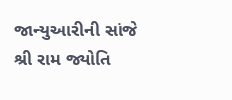જાન્યુઆરીની સાંજે શ્રી રામ જ્યોતિ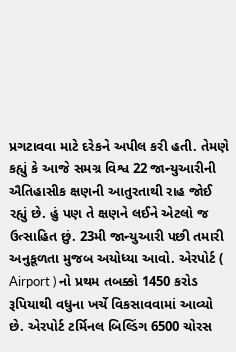પ્રગટાવવા માટે દરેકને અપીલ કરી હતી. તેમણે કહ્યું કે આજે સમગ્ર વિશ્વ 22 જાન્યુઆરીની ઐતિહાસીક ક્ષણની આતુરતાથી રાહ જોઈ રહ્યું છે. હું પણ તે ક્ષણને લઈને એટલો જ ઉત્સાહિત છું. 23મી જાન્યુઆરી પછી તમારી અનુકૂળતા મુજબ અયોધ્યા આવો. એરપોર્ટ ( Airport ) નો પ્રથમ તબક્કો 1450 કરોડ રૂપિયાથી વધુના ખર્ચે વિકસાવવામાં આવ્યો છે. એરપોર્ટ ટર્મિનલ બિલ્ડિંગ 6500 ચોરસ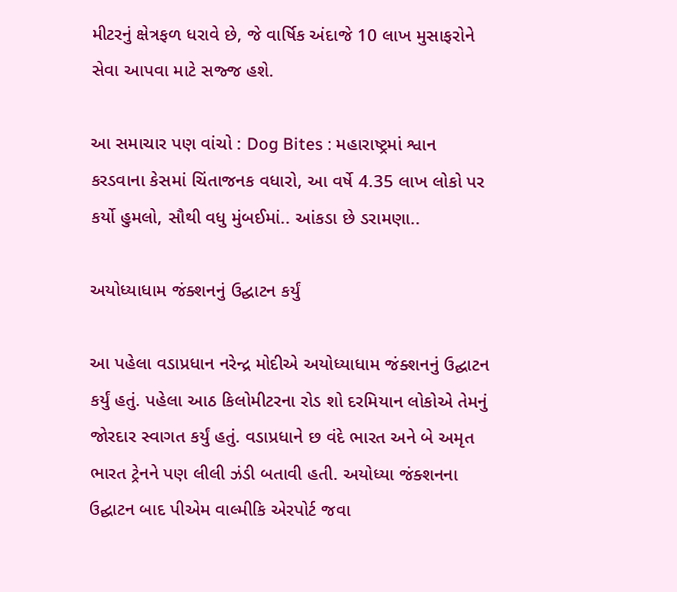મીટરનું ક્ષેત્રફળ ધરાવે છે, જે વાર્ષિક અંદાજે 10 લાખ મુસાફરોને સેવા આપવા માટે સજ્જ હશે.

આ સમાચાર પણ વાંચો : Dog Bites : મહારાષ્ટ્રમાં શ્વાન કરડવાના કેસમાં ચિંતાજનક વધારો, આ વર્ષે 4.35 લાખ લોકો પર કર્યો હુમલો, સૌથી વધુ મુંબઈમાં.. આંકડા છે ડરામણા..

અયોધ્યાધામ જંક્શનનું ઉદ્ઘાટન કર્યું

આ પહેલા વડાપ્રધાન નરેન્દ્ર મોદીએ અયોધ્યાધામ જંક્શનનું ઉદ્ઘાટન કર્યું હતું. પહેલા આઠ કિલોમીટરના રોડ શો દરમિયાન લોકોએ તેમનું જોરદાર સ્વાગત કર્યું હતું. વડાપ્રધાને છ વંદે ભારત અને બે અમૃત ભારત ટ્રેનને પણ લીલી ઝંડી બતાવી હતી. અયોધ્યા જંક્શનના ઉદ્ઘાટન બાદ પીએમ વાલ્મીકિ એરપોર્ટ જવા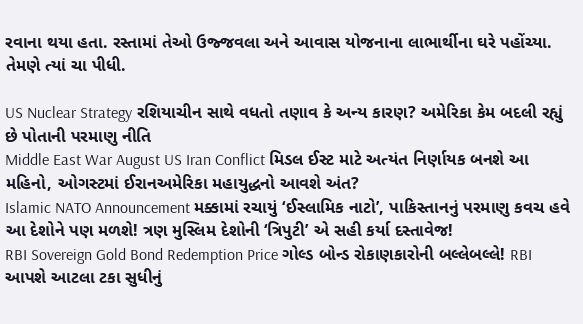રવાના થયા હતા. રસ્તામાં તેઓ ઉજ્જવલા અને આવાસ યોજનાના લાભાર્થીના ઘરે પહોંચ્યા. તેમણે ત્યાં ચા પીધી.

US Nuclear Strategy રશિયાચીન સાથે વધતો તણાવ કે અન્ય કારણ? અમેરિકા કેમ બદલી રહ્યું છે પોતાની પરમાણુ નીતિ
Middle East War August US Iran Conflict મિડલ ઈસ્ટ માટે અત્યંત નિર્ણાયક બનશે આ મહિનો, ઓગસ્ટમાં ઈરાનઅમેરિકા મહાયુદ્ધનો આવશે અંત?
Islamic NATO Announcement મક્કામાં રચાયું ‘ઈસ્લામિક નાટો’, પાકિસ્તાનનું પરમાણુ કવચ હવે આ દેશોને પણ મળશે! ત્રણ મુસ્લિમ દેશોની ‘ત્રિપુટી’ એ સહી કર્યા દસ્તાવેજ!
RBI Sovereign Gold Bond Redemption Price ગોલ્ડ બોન્ડ રોકાણકારોની બલ્લેબલ્લે! RBI આપશે આટલા ટકા સુધીનું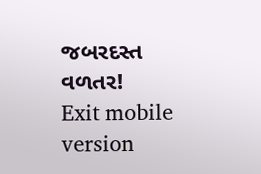જબરદસ્ત વળતર!
Exit mobile version